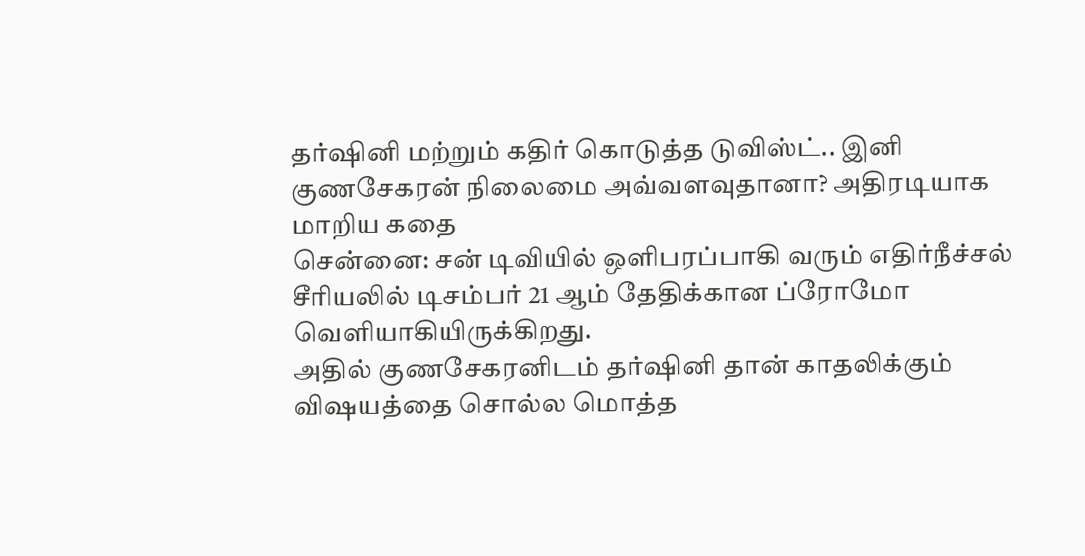தர்ஷினி மற்றும் கதிர் கொடுத்த டுவிஸ்ட்.. இனி குணசேகரன் நிலைமை அவ்வளவுதானா? அதிரடியாக மாறிய கதை
சென்னை: சன் டிவியில் ஒளிபரப்பாகி வரும் எதிர்நீச்சல் சீரியலில் டிசம்பர் 21 ஆம் தேதிக்கான ப்ரோமோ வெளியாகியிருக்கிறது.
அதில் குணசேகரனிடம் தர்ஷினி தான் காதலிக்கும் விஷயத்தை சொல்ல மொத்த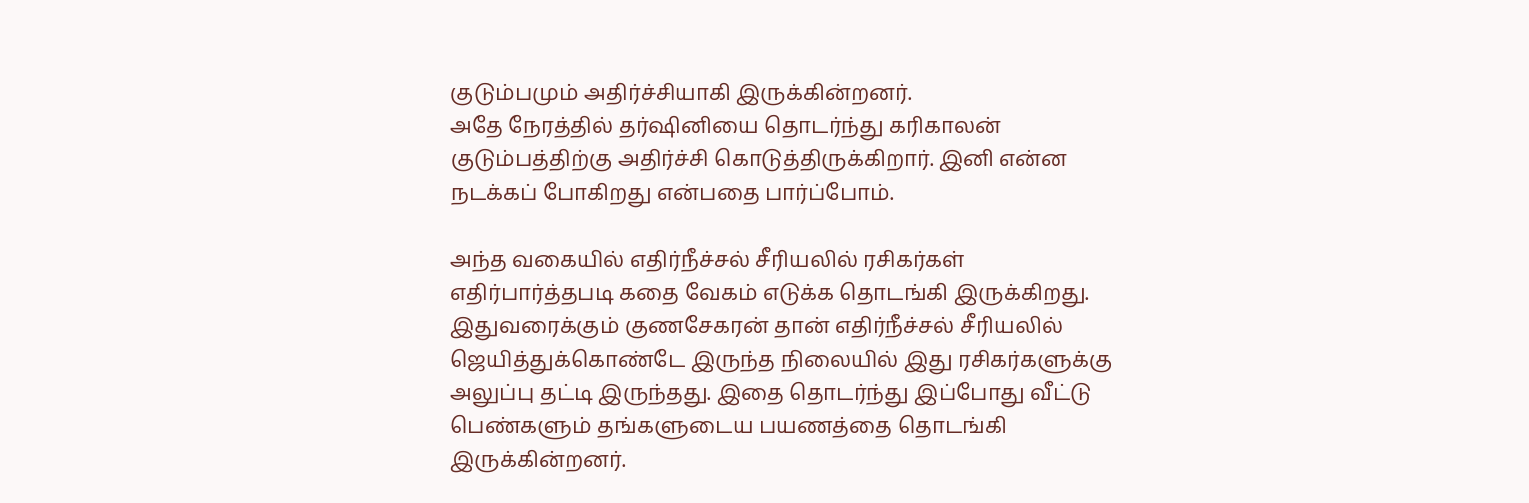குடும்பமும் அதிர்ச்சியாகி இருக்கின்றனர்.
அதே நேரத்தில் தர்ஷினியை தொடர்ந்து கரிகாலன் குடும்பத்திற்கு அதிர்ச்சி கொடுத்திருக்கிறார். இனி என்ன நடக்கப் போகிறது என்பதை பார்ப்போம்.

அந்த வகையில் எதிர்நீச்சல் சீரியலில் ரசிகர்கள் எதிர்பார்த்தபடி கதை வேகம் எடுக்க தொடங்கி இருக்கிறது. இதுவரைக்கும் குணசேகரன் தான் எதிர்நீச்சல் சீரியலில் ஜெயித்துக்கொண்டே இருந்த நிலையில் இது ரசிகர்களுக்கு அலுப்பு தட்டி இருந்தது. இதை தொடர்ந்து இப்போது வீட்டு பெண்களும் தங்களுடைய பயணத்தை தொடங்கி இருக்கின்றனர்.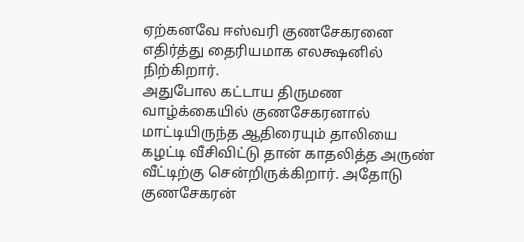ஏற்கனவே ஈஸ்வரி குணசேகரனை எதிர்த்து தைரியமாக எலக்ஷனில் நிற்கிறார்.
அதுபோல கட்டாய திருமண வாழ்க்கையில் குணசேகரனால் மாட்டியிருந்த ஆதிரையும் தாலியை கழட்டி வீசிவிட்டு தான் காதலித்த அருண் வீட்டிற்கு சென்றிருக்கிறார். அதோடு குணசேகரன்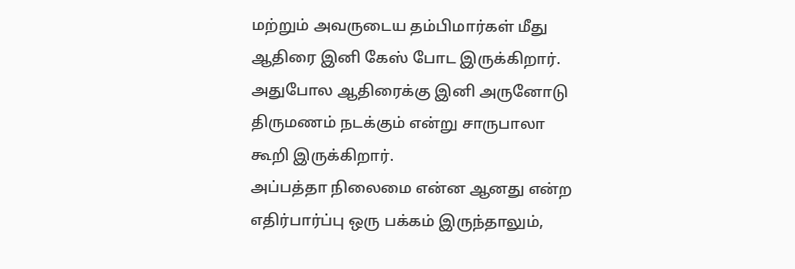மற்றும் அவருடைய தம்பிமார்கள் மீது ஆதிரை இனி கேஸ் போட இருக்கிறார். அதுபோல ஆதிரைக்கு இனி அருனோடு திருமணம் நடக்கும் என்று சாருபாலா கூறி இருக்கிறார்.
அப்பத்தா நிலைமை என்ன ஆனது என்ற எதிர்பார்ப்பு ஒரு பக்கம் இருந்தாலும்,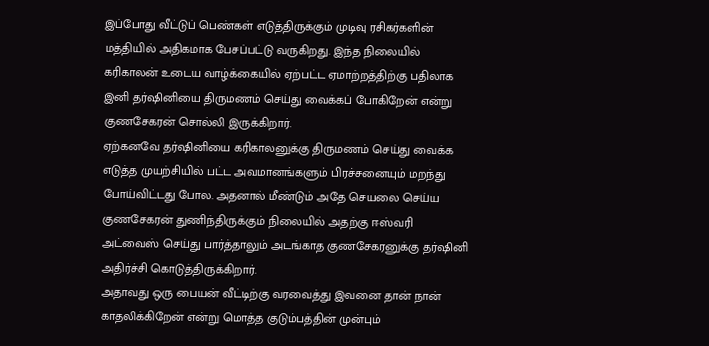இப்போது வீட்டுப் பெண்கள் எடுத்திருக்கும் முடிவு ரசிகர்களின் மத்தியில் அதிகமாக பேசப்பட்டு வருகிறது. இந்த நிலையில் கரிகாலன் உடைய வாழ்க்கையில் ஏற்பட்ட ஏமாற்றத்திற்கு பதிலாக இனி தர்ஷினியை திருமணம் செய்து வைக்கப் போகிறேன் என்று குணசேகரன் சொல்லி இருக்கிறார்.
ஏற்கனவே தர்ஷினியை கரிகாலனுக்கு திருமணம் செய்து வைக்க எடுத்த முயற்சியில் பட்ட அவமானங்களும் பிரச்சனையும் மறந்து போய்விட்டது போல. அதனால் மீண்டும் அதே செயலை செய்ய குணசேகரன் துணிந்திருக்கும் நிலையில் அதற்கு ஈஸ்வரி அட்வைஸ் செய்து பார்த்தாலும் அடங்காத குணசேகரனுக்கு தர்ஷினி அதிர்ச்சி கொடுத்திருக்கிறார்.
அதாவது ஒரு பையன் வீட்டிற்கு வரவைத்து இவனை தான் நான் காதலிக்கிறேன் என்று மொத்த குடும்பத்தின் முன்பும்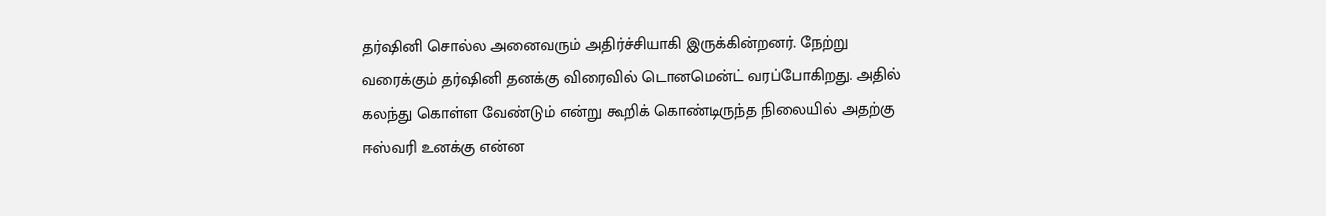தர்ஷினி சொல்ல அனைவரும் அதிர்ச்சியாகி இருக்கின்றனர். நேற்று வரைக்கும் தர்ஷினி தனக்கு விரைவில் டொனமென்ட் வரப்போகிறது. அதில் கலந்து கொள்ள வேண்டும் என்று கூறிக் கொண்டிருந்த நிலையில் அதற்கு ஈஸ்வரி உனக்கு என்ன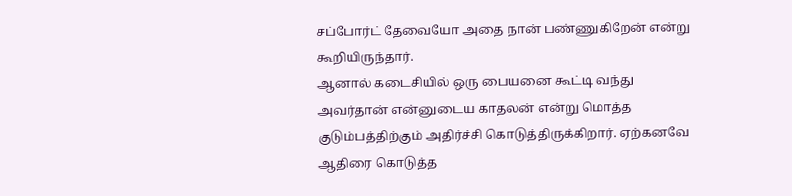சப்போர்ட் தேவையோ அதை நான் பண்ணுகிறேன் என்று கூறியிருந்தார்.
ஆனால் கடைசியில் ஒரு பையனை கூட்டி வந்து அவர்தான் என்னுடைய காதலன் என்று மொத்த குடும்பத்திற்கும் அதிர்ச்சி கொடுத்திருக்கிறார். ஏற்கனவே ஆதிரை கொடுத்த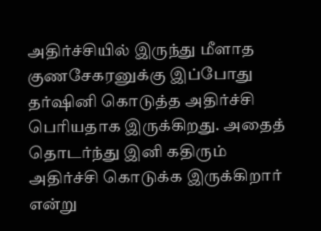அதிர்ச்சியில் இருந்து மீளாத குணசேகரனுக்கு இப்போது தர்ஷினி கொடுத்த அதிர்ச்சி பெரியதாக இருக்கிறது. அதைத் தொடர்ந்து இனி கதிரும் அதிர்ச்சி கொடுக்க இருக்கிறார் என்று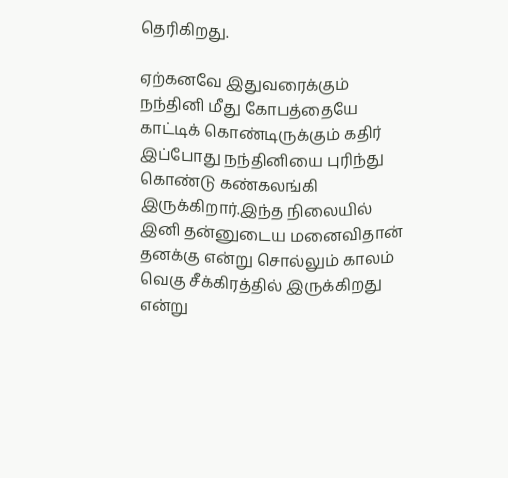தெரிகிறது.

ஏற்கனவே இதுவரைக்கும் நந்தினி மீது கோபத்தையே காட்டிக் கொண்டிருக்கும் கதிர் இப்போது நந்தினியை புரிந்து கொண்டு கண்கலங்கி இருக்கிறார்.இந்த நிலையில் இனி தன்னுடைய மனைவிதான் தனக்கு என்று சொல்லும் காலம் வெகு சீக்கிரத்தில் இருக்கிறது என்று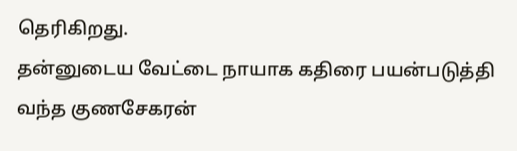தெரிகிறது.
தன்னுடைய வேட்டை நாயாக கதிரை பயன்படுத்தி வந்த குணசேகரன்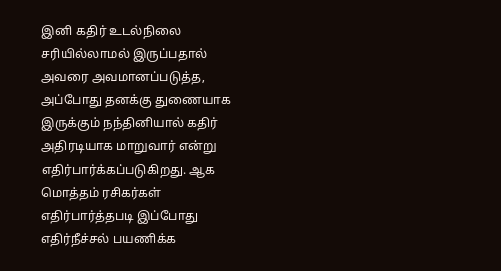இனி கதிர் உடல்நிலை சரியில்லாமல் இருப்பதால் அவரை அவமானப்படுத்த, அப்போது தனக்கு துணையாக இருக்கும் நந்தினியால் கதிர் அதிரடியாக மாறுவார் என்று எதிர்பார்க்கப்படுகிறது. ஆக மொத்தம் ரசிகர்கள் எதிர்பார்த்தபடி இப்போது எதிர்நீச்சல் பயணிக்க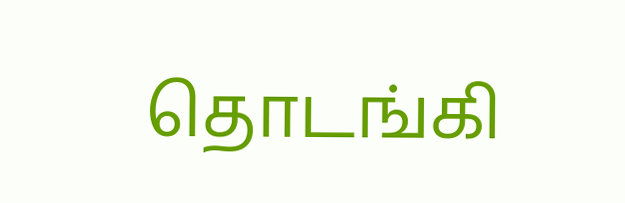தொடங்கி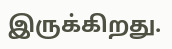இருக்கிறது.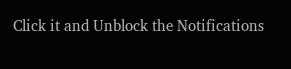Click it and Unblock the Notifications